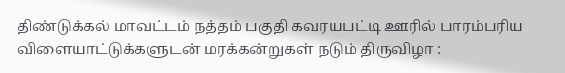திண்டுக்கல் மாவட்டம் நத்தம் பகுதி கவரயபட்டி ஊரில் பாரம்பரிய விளையாட்டுக்களுடன் மரக்கன்றுகள் நடும் திருவிழா :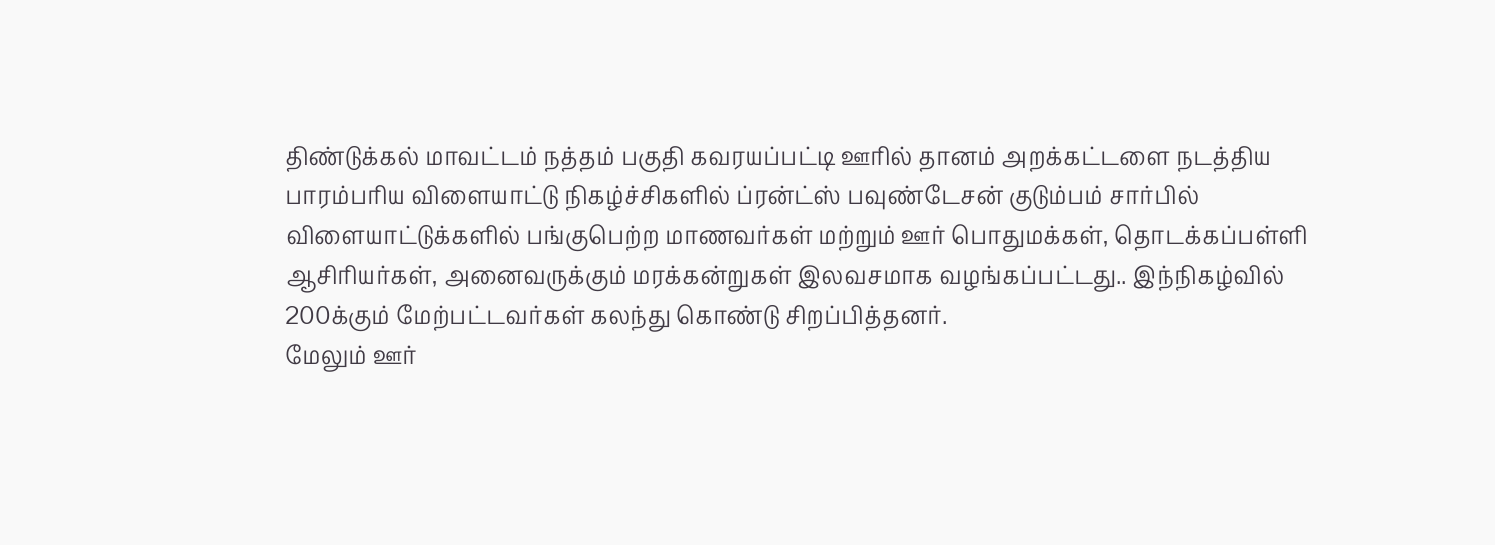திண்டுக்கல் மாவட்டம் நத்தம் பகுதி கவரயப்பட்டி ஊரில் தானம் அறக்கட்டளை நடத்திய பாரம்பரிய விளையாட்டு நிகழ்ச்சிகளில் ப்ரன்ட்ஸ் பவுண்டேசன் குடும்பம் சார்பில் விளையாட்டுக்களில் பங்குபெற்ற மாணவர்கள் மற்றும் ஊர் பொதுமக்கள், தொடக்கப்பள்ளி ஆசிரியர்கள், அனைவருக்கும் மரக்கன்றுகள் இலவசமாக வழங்கப்பட்டது.. இந்நிகழ்வில் 200க்கும் மேற்பட்டவர்கள் கலந்து கொண்டு சிறப்பித்தனர்.
மேலும் ஊர்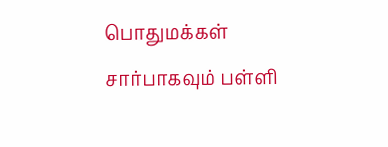பொதுமக்கள் சார்பாகவும் பள்ளி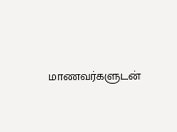மாணவர்களுடன்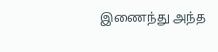இணைந்து அந்த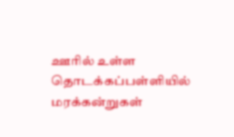ஊரில் உள்ள தொடக்கப்பள்ளியில் மரக்கன்றுகள்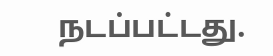நடப்பட்டது.